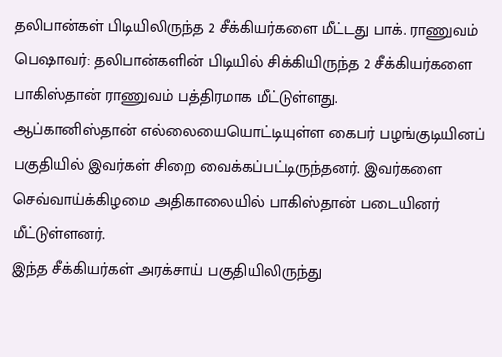தலிபான்கள் பிடியிலிருந்த 2 சீக்கியர்களை மீட்டது பாக். ராணுவம்
பெஷாவர்: தலிபான்களின் பிடியில் சிக்கியிருந்த 2 சீக்கியர்களை பாகிஸ்தான் ராணுவம் பத்திரமாக மீட்டுள்ளது.
ஆப்கானிஸ்தான் எல்லையையொட்டியுள்ள கைபர் பழங்குடியினப் பகுதியில் இவர்கள் சிறை வைக்கப்பட்டிருந்தனர். இவர்களை செவ்வாய்க்கிழமை அதிகாலையில் பாகிஸ்தான் படையினர் மீட்டுள்ளனர்.
இந்த சீக்கியர்கள் அரக்சாய் பகுதியிலிருந்து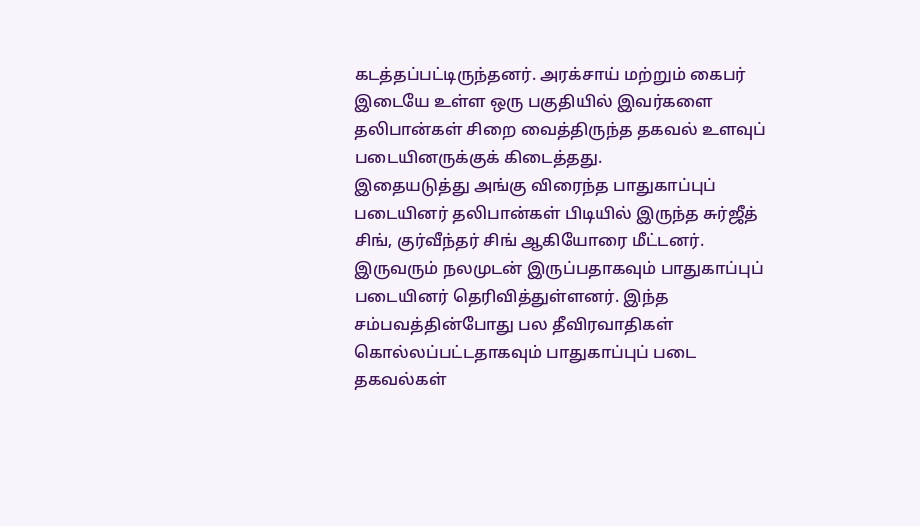கடத்தப்பட்டிருந்தனர். அரக்சாய் மற்றும் கைபர் இடையே உள்ள ஒரு பகுதியில் இவர்களை தலிபான்கள் சிறை வைத்திருந்த தகவல் உளவுப் படையினருக்குக் கிடைத்தது.
இதையடுத்து அங்கு விரைந்த பாதுகாப்புப் படையினர் தலிபான்கள் பிடியில் இருந்த சுர்ஜீத் சிங், குர்வீந்தர் சிங் ஆகியோரை மீட்டனர். இருவரும் நலமுடன் இருப்பதாகவும் பாதுகாப்புப் படையினர் தெரிவித்துள்ளனர். இந்த சம்பவத்தின்போது பல தீவிரவாதிகள் கொல்லப்பட்டதாகவும் பாதுகாப்புப் படை தகவல்கள்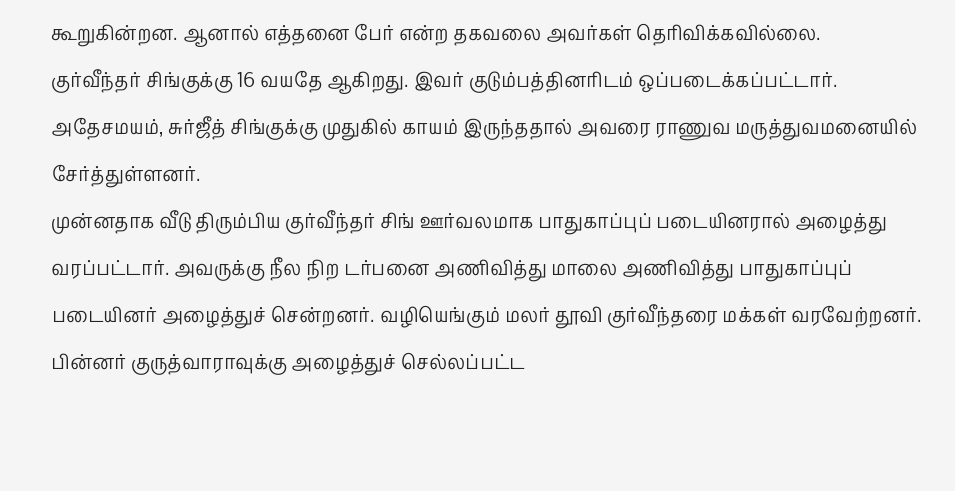கூறுகின்றன. ஆனால் எத்தனை பேர் என்ற தகவலை அவர்கள் தெரிவிக்கவில்லை.
குர்வீந்தர் சிங்குக்கு 16 வயதே ஆகிறது. இவர் குடும்பத்தினரிடம் ஒப்படைக்கப்பட்டார். அதேசமயம், சுர்ஜீத் சிங்குக்கு முதுகில் காயம் இருந்ததால் அவரை ராணுவ மருத்துவமனையில் சேர்த்துள்ளனர்.
முன்னதாக வீடு திரும்பிய குர்வீந்தர் சிங் ஊர்வலமாக பாதுகாப்புப் படையினரால் அழைத்து வரப்பட்டார். அவருக்கு நீல நிற டர்பனை அணிவித்து மாலை அணிவித்து பாதுகாப்புப் படையினர் அழைத்துச் சென்றனர். வழியெங்கும் மலர் தூவி குர்வீந்தரை மக்கள் வரவேற்றனர்.
பின்னர் குருத்வாராவுக்கு அழைத்துச் செல்லப்பட்ட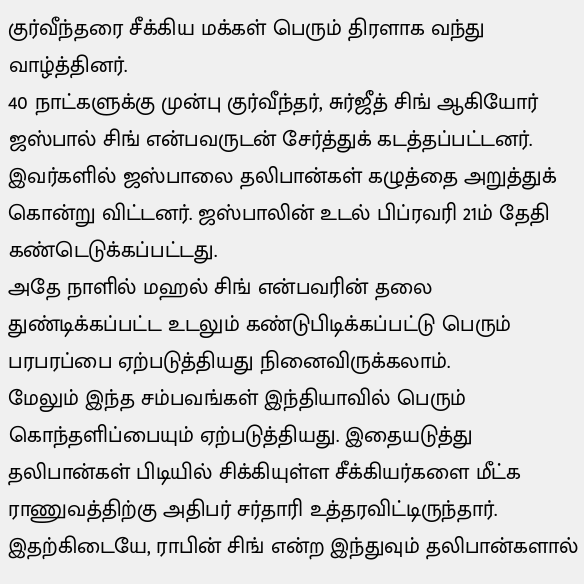குர்வீந்தரை சீக்கிய மக்கள் பெரும் திரளாக வந்து வாழ்த்தினர்.
40 நாட்களுக்கு முன்பு குர்வீந்தர், சுர்ஜீத் சிங் ஆகியோர் ஜஸ்பால் சிங் என்பவருடன் சேர்த்துக் கடத்தப்பட்டனர். இவர்களில் ஜஸ்பாலை தலிபான்கள் கழுத்தை அறுத்துக் கொன்று விட்டனர். ஜஸ்பாலின் உடல் பிப்ரவரி 21ம் தேதி கண்டெடுக்கப்பட்டது.
அதே நாளில் மஹல் சிங் என்பவரின் தலை துண்டிக்கப்பட்ட உடலும் கண்டுபிடிக்கப்பட்டு பெரும் பரபரப்பை ஏற்படுத்தியது நினைவிருக்கலாம்.
மேலும் இந்த சம்பவங்கள் இந்தியாவில் பெரும் கொந்தளிப்பையும் ஏற்படுத்தியது. இதையடுத்து தலிபான்கள் பிடியில் சிக்கியுள்ள சீக்கியர்களை மீட்க ராணுவத்திற்கு அதிபர் சர்தாரி உத்தரவிட்டிருந்தார்.
இதற்கிடையே, ராபின் சிங் என்ற இந்துவும் தலிபான்களால்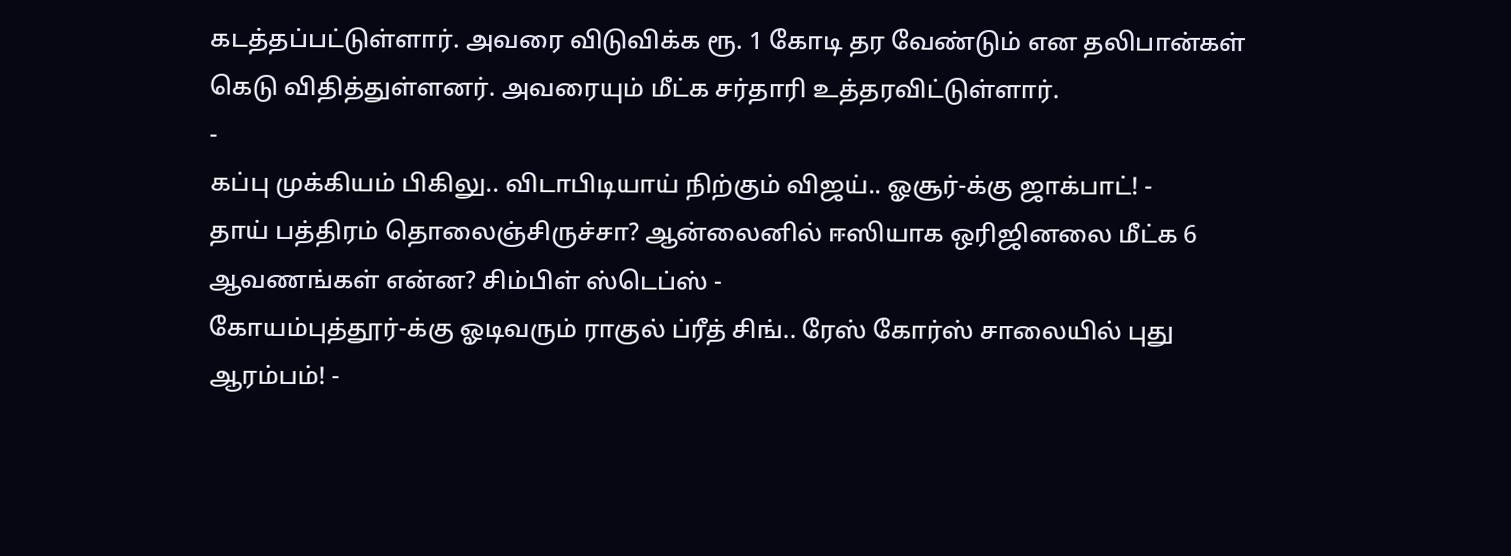கடத்தப்பட்டுள்ளார். அவரை விடுவிக்க ரூ. 1 கோடி தர வேண்டும் என தலிபான்கள் கெடு விதித்துள்ளனர். அவரையும் மீட்க சர்தாரி உத்தரவிட்டுள்ளார்.
-
கப்பு முக்கியம் பிகிலு.. விடாபிடியாய் நிற்கும் விஜய்.. ஓசூர்-க்கு ஜாக்பாட்! -
தாய் பத்திரம் தொலைஞ்சிருச்சா? ஆன்லைனில் ஈஸியாக ஒரிஜினலை மீட்க 6 ஆவணங்கள் என்ன? சிம்பிள் ஸ்டெப்ஸ் -
கோயம்புத்தூர்-க்கு ஓடிவரும் ராகுல் ப்ரீத் சிங்.. ரேஸ் கோர்ஸ் சாலையில் புது ஆரம்பம்! -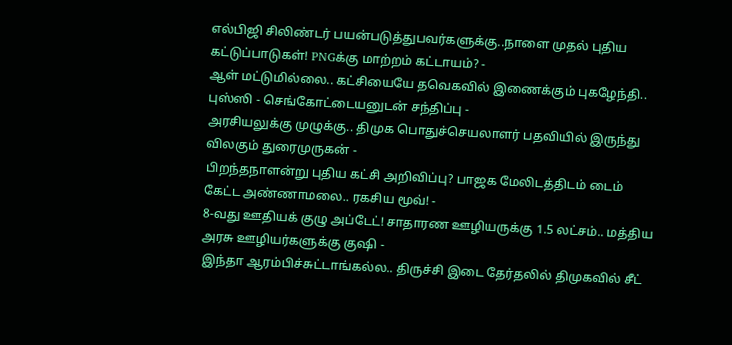எல்பிஜி சிலிண்டர் பயன்படுத்துபவர்களுக்கு..நாளை முதல் புதிய கட்டுப்பாடுகள்! PNGக்கு மாற்றம் கட்டாயம்? -
ஆள் மட்டுமில்லை.. கட்சியையே தவெகவில் இணைக்கும் புகழேந்தி.. புஸ்ஸி - செங்கோட்டையனுடன் சந்திப்பு -
அரசியலுக்கு முழுக்கு.. திமுக பொதுச்செயலாளர் பதவியில் இருந்து விலகும் துரைமுருகன் -
பிறந்தநாளன்று புதிய கட்சி அறிவிப்பு? பாஜக மேலிடத்திடம் டைம் கேட்ட அண்ணாமலை.. ரகசிய மூவ்! -
8-வது ஊதியக் குழு அப்டேட்! சாதாரண ஊழியருக்கு 1.5 லட்சம்.. மத்திய அரசு ஊழியர்களுக்கு குஷி -
இந்தா ஆரம்பிச்சுட்டாங்கல்ல.. திருச்சி இடை தேர்தலில் திமுகவில் சீட்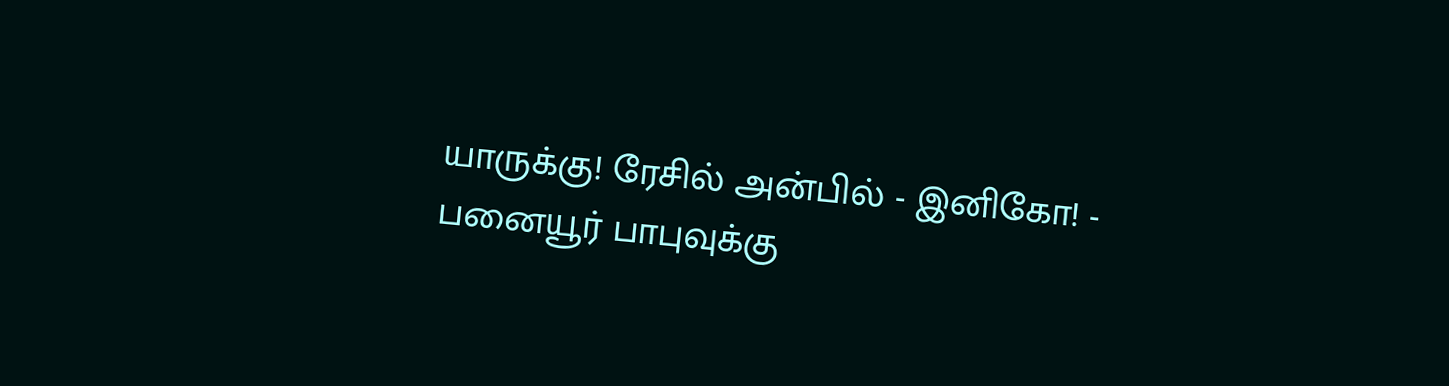யாருக்கு! ரேசில் அன்பில் - இனிகோ! -
பனையூர் பாபுவுக்கு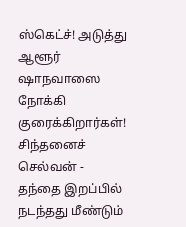ஸ்கெட்ச்! அடுத்து ஆளூர் ஷாநவாஸை நோக்கி குரைக்கிறார்கள்! சிந்தனைச் செல்வன் -
தந்தை இறப்பில் நடந்தது மீண்டும்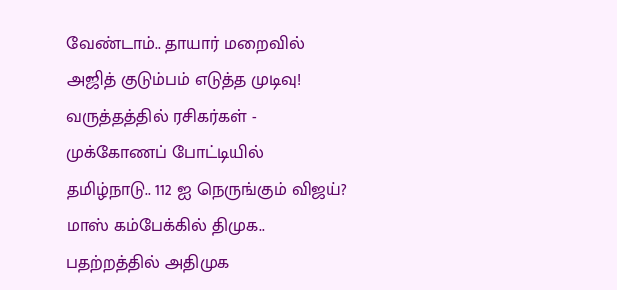வேண்டாம்.. தாயார் மறைவில் அஜித் குடும்பம் எடுத்த முடிவு! வருத்தத்தில் ரசிகர்கள் -
முக்கோணப் போட்டியில் தமிழ்நாடு.. 112 ஐ நெருங்கும் விஜய்? மாஸ் கம்பேக்கில் திமுக.. பதற்றத்தில் அதிமுக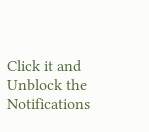Click it and Unblock the Notifications